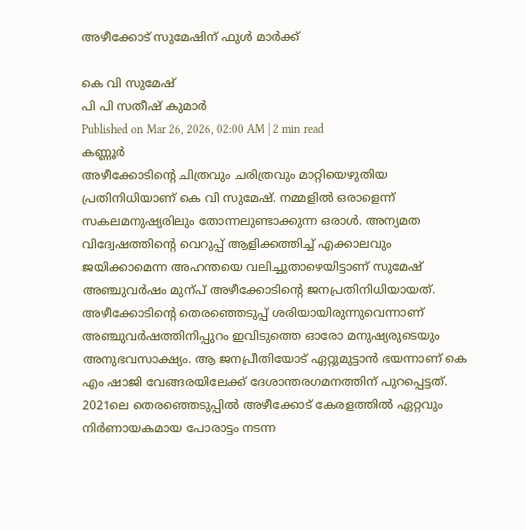അഴീക്കോട് സുമേഷിന് ഫുൾ മാർക്ക്

കെ വി സുമേഷ്
പി പി സതീഷ് കുമാർ
Published on Mar 26, 2026, 02:00 AM | 2 min read
കണ്ണൂർ
അഴീക്കോടിന്റെ ചിത്രവും ചരിത്രവും മാറ്റിയെഴുതിയ പ്രതിനിധിയാണ് കെ വി സുമേഷ്. നമ്മളിൽ ഒരാളെന്ന് സകലമനുഷ്യരിലും തോന്നലുണ്ടാക്കുന്ന ഒരാൾ. അന്യമത വിദ്വേഷത്തിന്റെ വെറുപ്പ് ആളിക്കത്തിച്ച് എക്കാലവും ജയിക്കാമെന്ന അഹന്തയെ വലിച്ചുതാഴെയിട്ടാണ് സുമേഷ് അഞ്ചുവർഷം മുന്പ് അഴീക്കോടിന്റെ ജനപ്രതിനിധിയായത്. അഴീക്കോടിന്റെ തെരഞ്ഞെടുപ്പ് ശരിയായിരുന്നുവെന്നാണ് അഞ്ചുവർഷത്തിനിപ്പുറം ഇവിടുത്തെ ഓരോ മനുഷ്യരുടെയും അനുഭവസാക്ഷ്യം. ആ ജനപ്രീതിയോട് ഏറ്റുമുട്ടാൻ ഭയന്നാണ് കെ എം ഷാജി വേങ്ങരയിലേക്ക് ദേശാന്തരഗമനത്തിന് പുറപ്പെട്ടത്. 2021ലെ തെരഞ്ഞെടുപ്പിൽ അഴീക്കോട് കേരളത്തിൽ ഏറ്റവും നിർണായകമായ പോരാട്ടം നടന്ന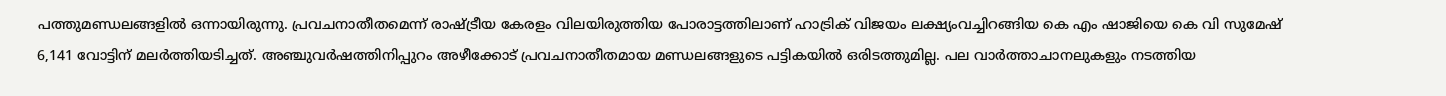പത്തുമണ്ഡലങ്ങളിൽ ഒന്നായിരുന്നു. പ്രവചനാതീതമെന്ന് രാഷ്ട്രീയ കേരളം വിലയിരുത്തിയ പോരാട്ടത്തിലാണ് ഹാട്രിക് വിജയം ലക്ഷ്യംവച്ചിറങ്ങിയ കെ എം ഷാജിയെ കെ വി സുമേഷ് 6,141 വോട്ടിന് മലർത്തിയടിച്ചത്. അഞ്ചുവർഷത്തിനിപ്പുറം അഴീക്കോട് പ്രവചനാതീതമായ മണ്ഡലങ്ങളുടെ പട്ടികയിൽ ഒരിടത്തുമില്ല. പല വാർത്താചാനലുകളും നടത്തിയ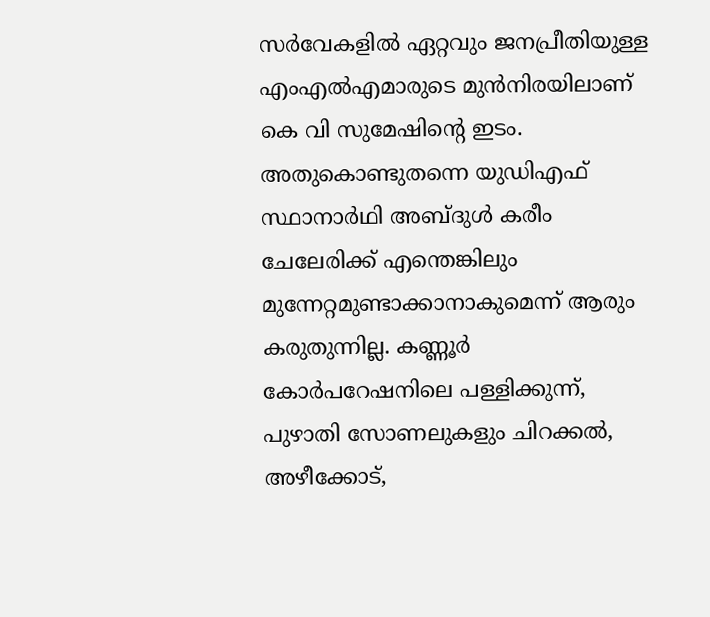സർവേകളിൽ ഏറ്റവും ജനപ്രീതിയുള്ള എംഎൽഎമാരുടെ മുൻനിരയിലാണ് കെ വി സുമേഷിന്റെ ഇടം. അതുകൊണ്ടുതന്നെ യുഡിഎഫ് സ്ഥാനാർഥി അബ്ദുൾ കരീം ചേലേരിക്ക് എന്തെങ്കിലും മുന്നേറ്റമുണ്ടാക്കാനാകുമെന്ന് ആരും കരുതുന്നില്ല. കണ്ണൂർ കോർപറേഷനിലെ പള്ളിക്കുന്ന്, പുഴാതി സോണലുകളും ചിറക്കൽ, അഴീക്കോട്,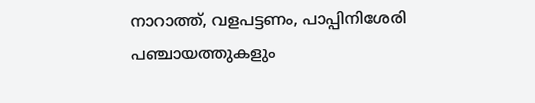നാറാത്ത്, വളപട്ടണം, പാപ്പിനിശേരി പഞ്ചായത്തുകളും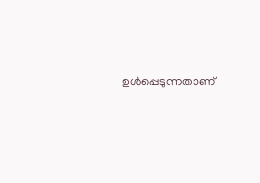ഉൾപ്പെടുന്നതാണ്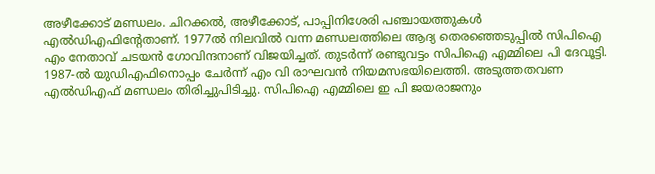അഴീക്കോട് മണ്ഡലം. ചിറക്കൽ, അഴീക്കോട്, പാപ്പിനിശേരി പഞ്ചായത്തുകൾ എൽഡിഎഫിന്റേതാണ്. 1977ൽ നിലവിൽ വന്ന മണ്ഡലത്തിലെ ആദ്യ തെരഞ്ഞെടുപ്പിൽ സിപിഐ എം നേതാവ് ചടയൻ ഗോവിന്ദനാണ് വിജയിച്ചത്. തുടർന്ന് രണ്ടുവട്ടം സിപിഐ എമ്മിലെ പി ദേവൂട്ടി. 1987-ൽ യുഡിഎഫിനൊപ്പം ചേർന്ന് എം വി രാഘവൻ നിയമസഭയിലെത്തി. അടുത്തതവണ എൽഡിഎഫ് മണ്ഡലം തിരിച്ചുപിടിച്ചു. സിപിഐ എമ്മിലെ ഇ പി ജയരാജനും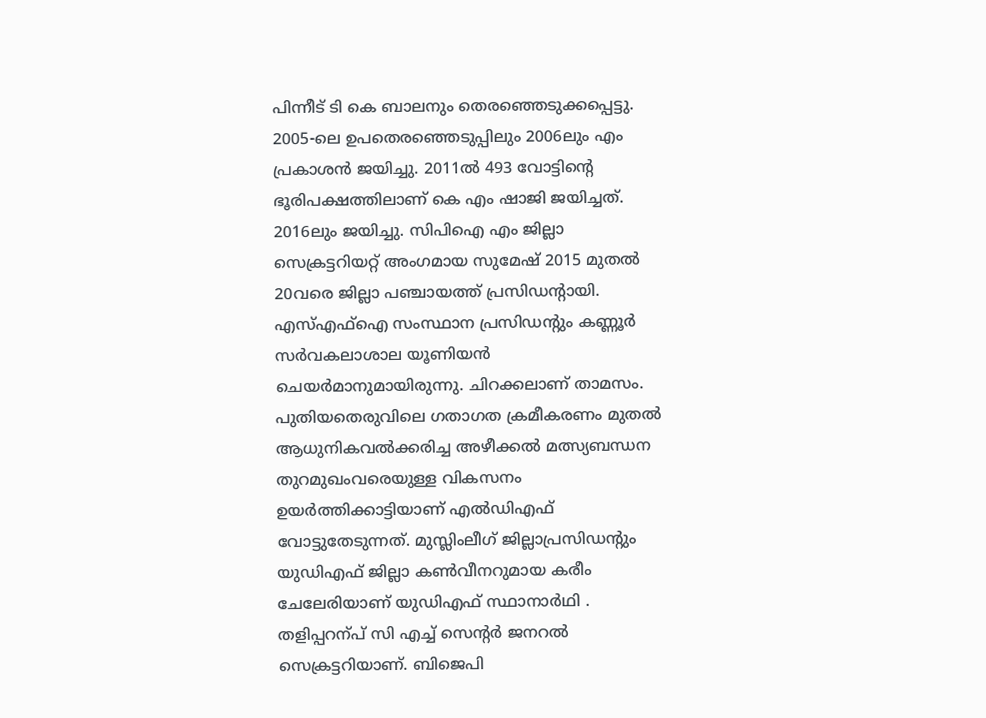പിന്നീട് ടി കെ ബാലനും തെരഞ്ഞെടുക്കപ്പെട്ടു. 2005-ലെ ഉപതെരഞ്ഞെടുപ്പിലും 2006ലും എം പ്രകാശൻ ജയിച്ചു. 2011ൽ 493 വോട്ടിന്റെ ഭൂരിപക്ഷത്തിലാണ് കെ എം ഷാജി ജയിച്ചത്. 2016ലും ജയിച്ചു. സിപിഐ എം ജില്ലാ സെക്രട്ടറിയറ്റ് അംഗമായ സുമേഷ് 2015 മുതൽ 20വരെ ജില്ലാ പഞ്ചായത്ത് പ്രസിഡന്റായി. എസ്എഫ്ഐ സംസ്ഥാന പ്രസിഡന്റും കണ്ണൂർ സർവകലാശാല യൂണിയൻ ചെയർമാനുമായിരുന്നു. ചിറക്കലാണ് താമസം. പുതിയതെരുവിലെ ഗതാഗത ക്രമീകരണം മുതൽ ആധുനികവൽക്കരിച്ച അഴീക്കൽ മത്സ്യബന്ധന തുറമുഖംവരെയുള്ള വികസനം ഉയർത്തിക്കാട്ടിയാണ് എൽഡിഎഫ് വോട്ടുതേടുന്നത്. മുസ്ലിംലീഗ് ജില്ലാപ്രസിഡന്റും യുഡിഎഫ് ജില്ലാ കൺവീനറുമായ കരീം ചേലേരിയാണ് യുഡിഎഫ് സ്ഥാനാർഥി . തളിപ്പറന്പ് സി എച്ച് സെന്റർ ജനറൽ സെക്രട്ടറിയാണ്. ബിജെപി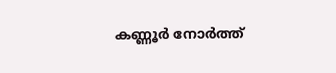കണ്ണൂർ നോർത്ത്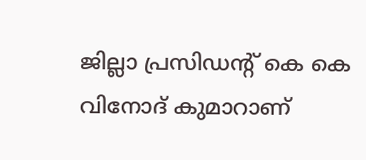ജില്ലാ പ്രസിഡന്റ് കെ കെ വിനോദ് കുമാറാണ്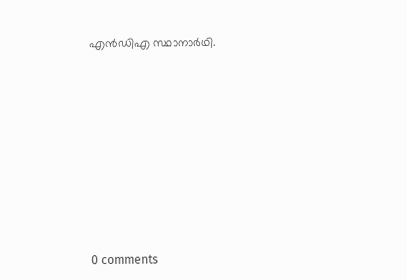എൻഡിഎ സ്ഥാനാർഥി.










0 comments